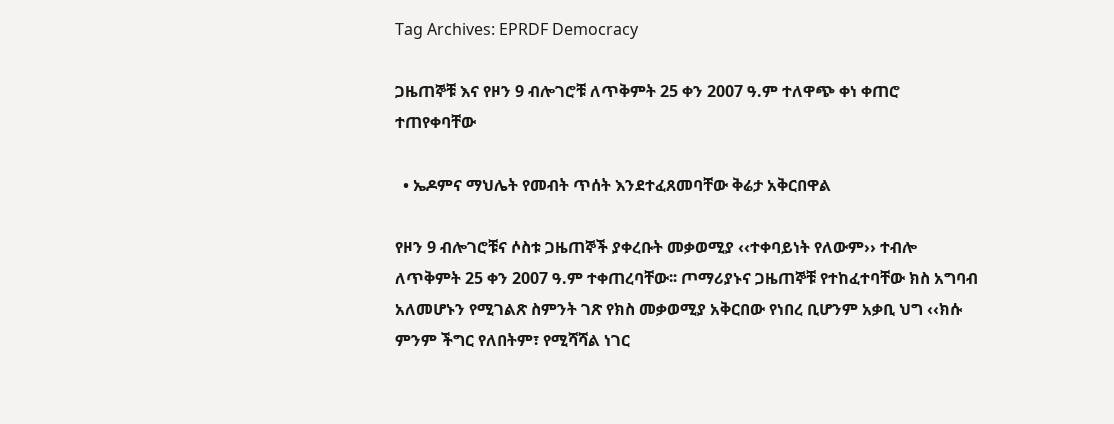Tag Archives: EPRDF Democracy

ጋዜጠኞቹ እና የዞን 9 ብሎገሮቹ ለጥቅምት 25 ቀን 2007 ዓ.ም ተለዋጭ ቀነ ቀጠሮ ተጠየቀባቸው

  • ኤዶምና ማህሌት የመብት ጥሰት እንደተፈጸመባቸው ቅሬታ አቅርበዋል

የዞን 9 ብሎገሮቹና ሶስቱ ጋዜጠኞች ያቀረቡት መቃወሚያ ‹‹ተቀባይነት የለውም›› ተብሎ ለጥቅምት 25 ቀን 2007 ዓ.ም ተቀጠረባቸው፡፡ ጦማሪያኑና ጋዜጠኞቹ የተከፈተባቸው ክስ አግባብ አለመሆኑን የሚገልጽ ስምንት ገጽ የክስ መቃወሚያ አቅርበው የነበረ ቢሆንም አቃቢ ህግ ‹‹ክሱ ምንም ችግር የለበትም፣ የሚሻሻል ነገር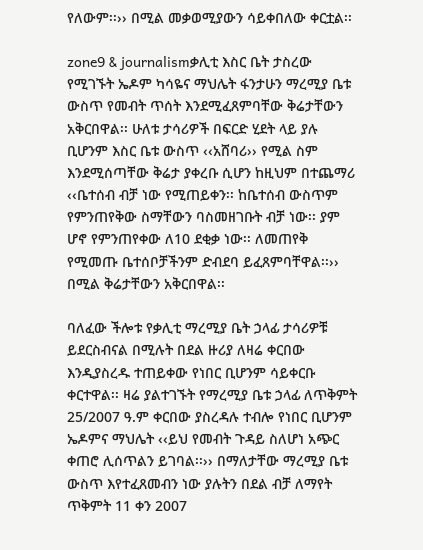የለውም፡፡›› በሚል መቃወሚያውን ሳይቀበለው ቀርቷል፡፡

zone9 & journalismቃሊቲ እስር ቤት ታስረው የሚገኙት ኤዶም ካሳዬና ማህሌት ፋንታሁን ማረሚያ ቤቱ ውስጥ የመብት ጥሰት እንደሚፈጸምባቸው ቅሬታቸውን አቅርበዋል፡፡ ሁለቱ ታሳሪዎች በፍርድ ሂደት ላይ ያሉ ቢሆንም እስር ቤቱ ውስጥ ‹‹አሸባሪ›› የሚል ስም እንደሚሰጣቸው ቅሬታ ያቀረቡ ሲሆን ከዚህም በተጨማሪ ‹‹ቤተሰብ ብቻ ነው የሚጠይቀን፡፡ ከቤተሰብ ውስጥም የምንጠየቅው ስማቸውን ባስመዘገቡት ብቻ ነው፡፡ ያም ሆኖ የምንጠየቀው ለ10 ደቂቃ ነው፡፡ ለመጠየቅ የሚመጡ ቤተሰቦቻችንም ድብደባ ይፈጸምባቸዋል፡፡›› በሚል ቅሬታቸውን አቅርበዋል፡፡

ባለፈው ችሎቱ የቃሊቲ ማረሚያ ቤት ኃላፊ ታሳሪዎቹ ይደርስብናል በሚሉት በደል ዙሪያ ለዛሬ ቀርበው እንዲያስረዱ ተጠይቀው የነበር ቢሆንም ሳይቀርቡ ቀርተዋል፡፡ ዛሬ ያልተገኙት የማረሚያ ቤቱ ኃላፊ ለጥቅምት 25/2007 ዓ.ም ቀርበው ያስረዳሉ ተብሎ የነበር ቢሆንም ኤዶምና ማህሌት ‹‹ይህ የመብት ጉዳይ ስለሆነ አጭር ቀጠሮ ሊሰጥልን ይገባል፡፡›› በማለታቸው ማረሚያ ቤቱ ውስጥ እየተፈጸመብን ነው ያሉትን በደል ብቻ ለማየት ጥቅምት 11 ቀን 2007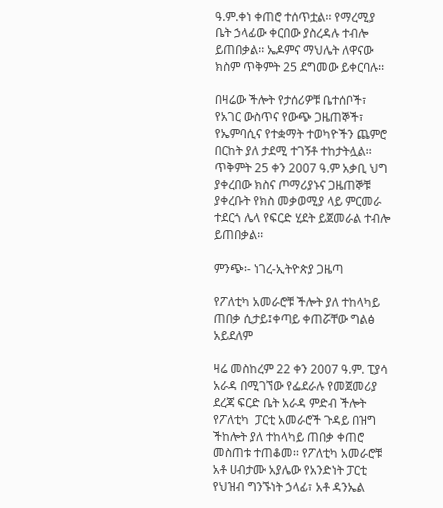ዓ.ም.ቀነ ቀጠሮ ተሰጥቷል፡፡ የማረሚያ ቤት ኃላፊው ቀርበው ያስረዳሉ ተብሎ ይጠበቃል፡፡ ኤዶምና ማህሌት ለዋናው ክስም ጥቅምት 25 ደግመው ይቀርባሉ፡፡

በዛሬው ችሎት የታሰሪዎቹ ቤተሰቦች፣ የአገር ውስጥና የውጭ ጋዜጠኞች፣ የኤምባሲና የተቋማት ተወካዮችን ጨምሮ በርከት ያለ ታደሚ ተገኝቶ ተከታትሏል፡፡ ጥቅምት 25 ቀን 2007 ዓ.ም አቃቢ ህግ ያቀረበው ክስና ጦማሪያኑና ጋዜጠኞቹ ያቀረቡት የክስ መቃወሚያ ላይ ምርመራ ተደርጎ ሌላ የፍርድ ሂደት ይጀመራል ተብሎ ይጠበቃል፡፡

ምንጭ፡- ነገረ-ኢትዮጵያ ጋዜጣ

የፖለቲካ አመራሮቹ ችሎት ያለ ተከላካይ ጠበቃ ሲታይ፤ቀጣይ ቀጠሯቸው ግልፅ አይደለም

ዛሬ መስከረም 22 ቀን 2007 ዓ.ም. ፒያሳ አራዳ በሚገኘው የፌደራሉ የመጀመሪያ ደረጃ ፍርድ ቤት አራዳ ምድብ ችሎት የፖለቲካ  ፓርቲ አመራሮች ጉዳይ በዝግ ችከሎት ያለ ተከላካይ ጠበቃ ቀጠሮ መስጠቱ ተጠቆመ፡፡ የፖለቲካ አመራሮቹ አቶ ሀብታሙ አያሌው የአንድነት ፓርቲ የህዝብ ግንኙነት ኃላፊ፣ አቶ ዳንኤል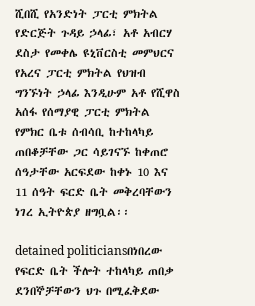ሺበሺ የአንድነት ፓርቲ ምክትል የድርጅት ጉዳይ ኃላፊ፣ አቶ አብርሃ ደስታ የመቀሌ ዩኒቨርስቲ መምህርና የአረና ፓርቲ ምክትል የህዝብ ግንኙነት ኃላፊ እንዲሁም አቶ የሺዋስ አሰፋ የሰማያዊ ፓርቲ ምክትል የምክር ቤቱ ሰብሳቢ ከተከላካይ ጠበቆቻቸው ጋር ሳይገናኙ ከቀጠሮ ሰዓታቸው አርፍደው ከቀኑ 10 እና 11 ሰዓት ፍርድ ቤት መቅረባቸውን ነገረ ኢትዮጵያ ዘግቧል፡፡

detained politiciansበነበረው የፍርድ ቤት ችሎት ተከላካይ ጠበቃ ደንበኞቻቸውን ህጉ በሚፈቅደው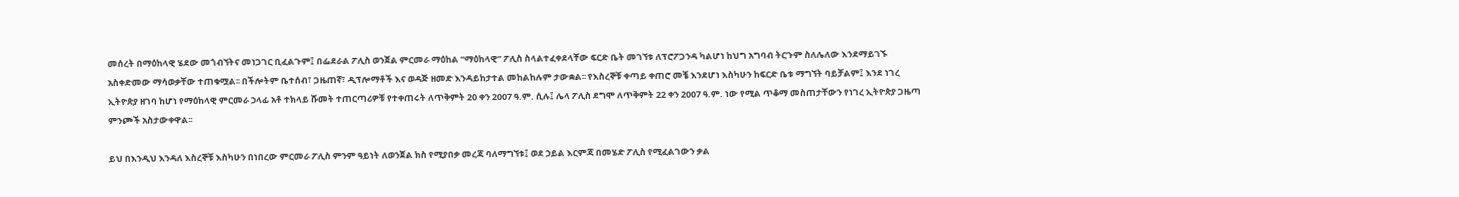መሰረት በማዕከላዊ ሄደው መጎብኘትና መነጋገር ቢፈልጉም፤ በፌደራል ፖሊስ ወንጀል ምርመራ ማዕከል “ማዕከላዊ” ፖሊስ ስላልተፈቀደላቸው ፍርድ ቤት መገኘቱ ለፕሮፖጋንዳ ካልሆነ ከህግ አግባብ ትርጉም ስለሌለው እንደማይገኙ አስቀድመው ማሳወቃቸው ተጠቁሟል፡፡ በችሎትም ቤተሰብ፣ ጋዜጠኛ፣ ዲፕሎማቶች እና ወዳጅ ዘመድ እንዳይከታተል መከልከሉም ታውቋል፡፡ የእስረኞቹ ቀጣይ ቀጠሮ መቼ እንደሆነ እስካሁን ከፍርድ ቤቱ ማግኘት ባይቻልም፤ እንደ ነገረ ኢትዮጵያ ዘገባ ከሆነ የማዕከላዊ ምርመራ ኃላፊ አቶ ተክላይ ሹመት ተጠርጣሪዎቹ የተቀጠሩት ለጥቅምት 20 ቀን 2007 ዓ.ም. ሲሉ፤ ሌላ ፖሊስ ደግሞ ለጥቅምት 22 ቀን 2007 ዓ.ም. ነው የሚል ጥቆማ መስጠታቸውን የነገረ ኢትዮጵያ ጋዜጣ ምንጮች አስታውቀዋል፡፡

ይህ በእንዲህ እንዳለ እስረኞቹ እስካሁን በነበረው ምርመራ ፖሊስ ምንም ዓይነት ለወንጀል ክስ የሚያበቃ መረጃ ባለማግኘቱ፤ ወደ ኃይል እርምጃ በመሄድ ፖሊስ የሚፈልገውን ቃል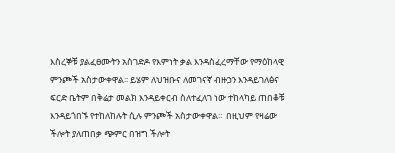እስረኞቹ ያልፈፀሙትን አስገድዶ የእምነት ቃል እንዳስፈረማቸው የማዕከላዊ ምንጮች አስታውቀዋል፡፡ ይሄም ለህዝቡና ለመገናኛ ብዙኃን እንዳይገለፅና ፍርድ ቤትም በቅሬታ መልክ እንዳይቀርብ ስለተፈለገ ነው ተከላካይ ጠበቆቹ እንዳይጎበኙ የተከለከሉት ሲሉ ምንጮች አስታውቀዋል፡፡  በዚህም የዛሬው ችሎት ያለጠበቃ ጭምር በዝግ ችሎት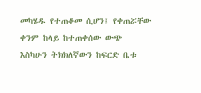መካሄዱ የተጠቆመ ሲሆን፤ የቀጠሯቸው ቀንም ከላይ ከተጠቀሰው ውጭ እስካሁን ትክክለኛውን ከፍርድ ቤቱ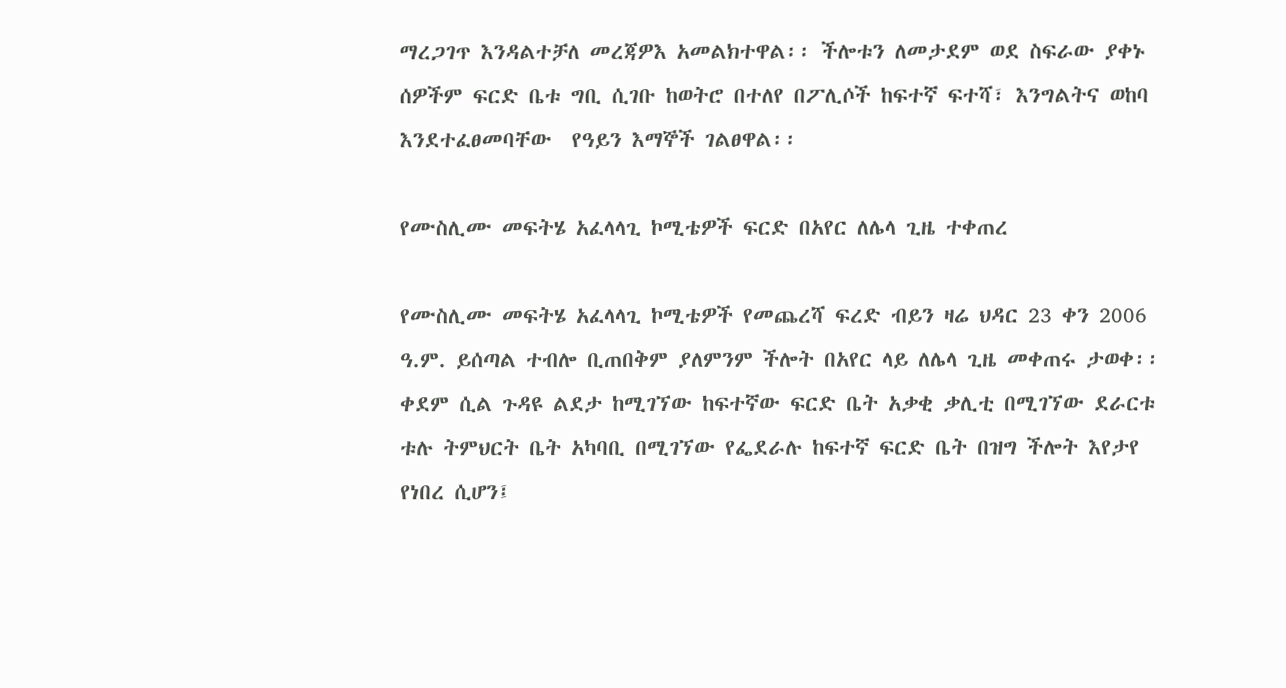ማረጋገጥ እንዳልተቻለ መረጃዎእ አመልክተዋል፡፡ ችሎቱን ለመታደም ወደ ስፍራው ያቀኑ ሰዎችም ፍርድ ቤቱ ግቢ ሲገቡ ከወትሮ በተለየ በፖሊሶች ከፍተኛ ፍተሻ፣ እንግልትና ወከባ እንደተፈፀመባቸው  የዓይን እማኞች ገልፀዋል፡፡

የሙስሊሙ መፍትሄ አፈላላጊ ኮሚቴዎች ፍርድ በአየር ለሌላ ጊዜ ተቀጠረ

የሙስሊሙ መፍትሄ አፈላላጊ ኮሚቴዎች የመጨረሻ ፍረድ ብይን ዛሬ ህዳር 23 ቀን 2006 ዓ.ም. ይሰጣል ተብሎ ቢጠበቅም ያለምንም ችሎት በአየር ላይ ለሌላ ጊዜ መቀጠሩ ታወቀ፡፡ ቀደም ሲል ጉዳዩ ልደታ ከሚገኘው ከፍተኛው ፍርድ ቤት አቃቂ ቃሊቲ በሚገኘው ደራርቱ ቱሉ ትምህርት ቤት አካባቢ በሚገኘው የፌደራሉ ከፍተኛ ፍርድ ቤት በዝግ ችሎት እየታየ የነበረ ሲሆን፤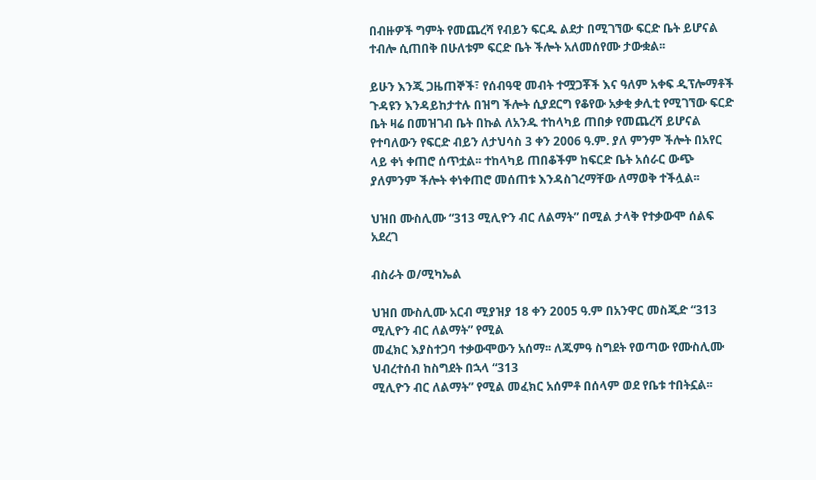በብዙዎች ግምት የመጨረሻ የብይን ፍርዱ ልደታ በሚገኘው ፍርድ ቤት ይሆናል ተብሎ ሲጠበቅ በሁለቱም ፍርድ ቤት ችሎት አለመሰየሙ ታውቋል፡፡

ይሁን እንጂ ጋዜጠኞች፣ የሰብዓዊ መብት ተሟጋቾች እና ዓለም አቀፍ ዲፕሎማቶች ጉዳዩን እንዳይከታተሉ በዝግ ችሎት ሲያደርግ የቆየው አቃቂ ቃሊቲ የሚገኘው ፍርድ ቤት ዛሬ በመዝገብ ቤት በኩል ለአንዱ ተከላካይ ጠበቃ የመጨረሻ ይሆናል የተባለውን የፍርድ ብይን ለታህሳስ 3 ቀን 2006 ዓ.ም. ያለ ምንም ችሎት በአየር ላይ ቀነ ቀጠሮ ሰጥቷል፡፡ ተከላካይ ጠበቆችም ከፍርድ ቤት አሰራር ውጭ ያለምንም ችሎት ቀነቀጠሮ መሰጠቱ እንዳስገረማቸው ለማወቅ ተችሏል፡፡

ህዝበ ሙስሊሙ “313 ሚሊዮን ብር ለልማት” በሚል ታላቅ የተቃውሞ ሰልፍ አደረገ

ብስራት ወ/ሚካኤል

ህዝበ ሙስሊሙ አርብ ሚያዝያ 18 ቀን 2005 ዓ.ም በአንዋር መስጂድ “313 ሚሊዮን ብር ለልማት” የሚል
መፈክር እያስተጋባ ተቃውሞውን አሰማ፡፡ ለጁምዓ ስግደት የወጣው የሙስሊሙ ህብረተሰብ ከስግደት በኋላ “313
ሚሊዮን ብር ለልማት” የሚል መፈክር አሰምቶ በሰላም ወደ የቤቱ ተበትኗል፡፡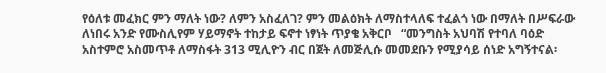የዕለቱ መፈክር ምን ማለት ነው? ለምን አስፈለገ? ምን መልዕክት ለማስተላለፍ ተፈልጎ ነው በማለት በሥፍራው
ለነበሩ አንድ የሙስሊየም ሃይማኖት ተከታይ ፍኖተ ነፃነት ጥያቄ አቅርቦ   “መንግስት አህባሽ የተባለ ባዕድ
አስተምሮ አስመጥቶ ለማስፋት 313 ሚሊዮን ብር በጀት ለመጅሊሱ መመደቡን የሚያሳይ ሰነድ አግኝተናል፡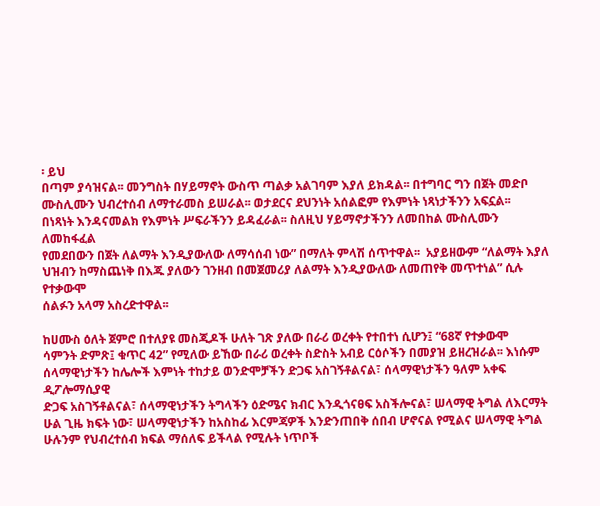፡ ይህ
በጣም ያሳዝናል፡፡ መንግስት በሃይማኖት ውስጥ ጣልቃ አልገባም እያለ ይክዳል፡፡ በተግባር ግን በጀት መድቦ
ሙስሊሙን ህብረተሰብ ለማተራመስ ይሠራል፡፡ ወታደርና ደህንነት አሰልፎም የእምነት ነጻነታችንን አፍኗል፡፡
በነጻነት እንዳናመልክ የእምነት ሥፍራችንን ይዳፈራል፡፡ ስለዚህ ሃይማኖታችንን ለመበከል ሙስሊሙን ለመከፋፈል
የመደበውን በጀት ለልማት እንዲያውለው ለማሳሰብ ነው” በማለት ምላሽ ሰጥተዋል፡፡  አያይዘውም “ለልማት እያለ
ህዝብን ከማስጨነቅ በእጁ ያለውን ገንዘብ በመጀመሪያ ለልማት እንዲያውለው ለመጠየቅ መጥተነል” ሲሉ የተቃውሞ
ሰልፉን አላማ አስረድተዋል፡፡

ከሀሙስ ዕለት ጀምሮ በተለያዩ መስጂዶች ሁለት ገጽ ያለው በራሪ ወረቀት የተበተነ ሲሆን፤ “68ኛ የተቃውሞ
ሳምንት ድምጽ፤ ቁጥር 42” የሚለው ይኸው በራሪ ወረቀት ስድስት አብይ ርዕሶችን በመያዝ ይዘረዝራል፡፡ እነሱም
ሰላማዊነታችን ከሌሎች እምነት ተከታይ ወንድሞቻችን ድጋፍ አስገኝቶልናል፣ ሰላማዊነታችን ዓለም አቀፍ ዲፖሎማሲያዊ
ድጋፍ አስገኝቶልናል፣ ሰላማዊነታችን ትግላችን ዕድሜና ክብር እንዲጎናፀፍ አስችሎናል፣ ሠላማዊ ትግል ለእርማት
ሁል ጊዜ ክፍት ነው፣ ሠላማዊነታችን ከአስከፊ እርምጃዎች እንድንጠበቅ ሰበብ ሆኖናል የሚልና ሠላማዊ ትግል
ሁሉንም የህብረተሰብ ክፍል ማሰለፍ ይችላል የሚሉት ነጥቦች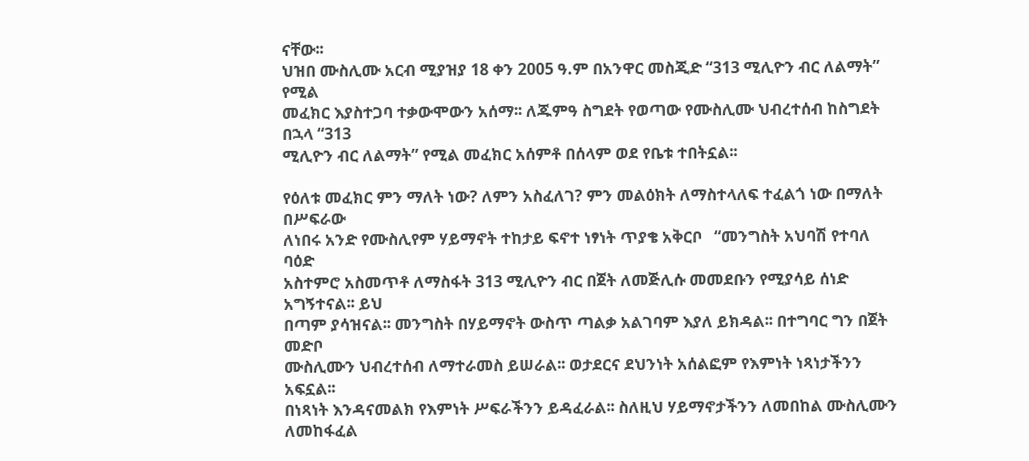ናቸው፡፡
ህዝበ ሙስሊሙ አርብ ሚያዝያ 18 ቀን 2005 ዓ.ም በአንዋር መስጂድ “313 ሚሊዮን ብር ለልማት” የሚል
መፈክር እያስተጋባ ተቃውሞውን አሰማ፡፡ ለጁምዓ ስግደት የወጣው የሙስሊሙ ህብረተሰብ ከስግደት በኋላ “313
ሚሊዮን ብር ለልማት” የሚል መፈክር አሰምቶ በሰላም ወደ የቤቱ ተበትኗል፡፡

የዕለቱ መፈክር ምን ማለት ነው? ለምን አስፈለገ? ምን መልዕክት ለማስተላለፍ ተፈልጎ ነው በማለት በሥፍራው
ለነበሩ አንድ የሙስሊየም ሃይማኖት ተከታይ ፍኖተ ነፃነት ጥያቄ አቅርቦ   “መንግስት አህባሽ የተባለ ባዕድ
አስተምሮ አስመጥቶ ለማስፋት 313 ሚሊዮን ብር በጀት ለመጅሊሱ መመደቡን የሚያሳይ ሰነድ አግኝተናል፡፡ ይህ
በጣም ያሳዝናል፡፡ መንግስት በሃይማኖት ውስጥ ጣልቃ አልገባም እያለ ይክዳል፡፡ በተግባር ግን በጀት መድቦ
ሙስሊሙን ህብረተሰብ ለማተራመስ ይሠራል፡፡ ወታደርና ደህንነት አሰልፎም የእምነት ነጻነታችንን አፍኗል፡፡
በነጻነት እንዳናመልክ የእምነት ሥፍራችንን ይዳፈራል፡፡ ስለዚህ ሃይማኖታችንን ለመበከል ሙስሊሙን ለመከፋፈል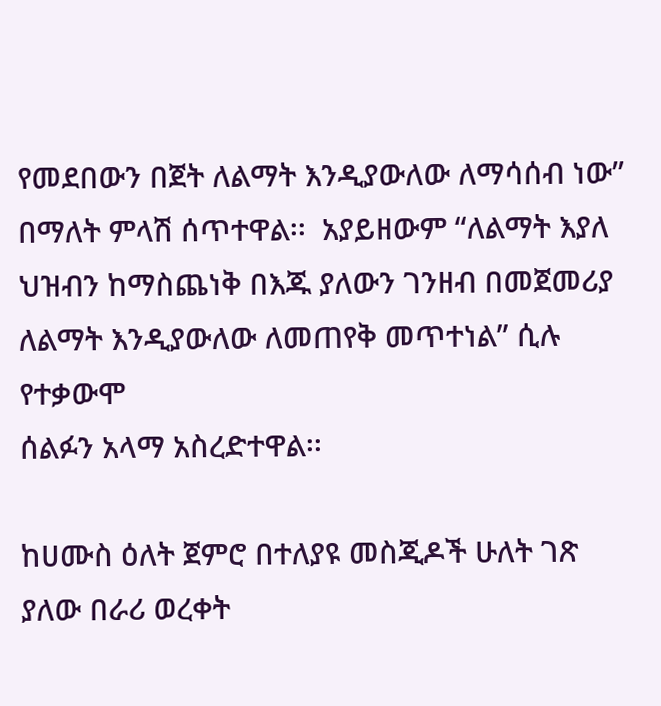የመደበውን በጀት ለልማት እንዲያውለው ለማሳሰብ ነው” በማለት ምላሽ ሰጥተዋል፡፡  አያይዘውም “ለልማት እያለ
ህዝብን ከማስጨነቅ በእጁ ያለውን ገንዘብ በመጀመሪያ ለልማት እንዲያውለው ለመጠየቅ መጥተነል” ሲሉ የተቃውሞ
ሰልፉን አላማ አስረድተዋል፡፡

ከሀሙስ ዕለት ጀምሮ በተለያዩ መስጂዶች ሁለት ገጽ ያለው በራሪ ወረቀት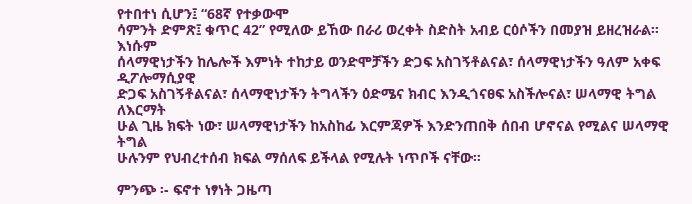የተበተነ ሲሆን፤ “68ኛ የተቃውሞ
ሳምንት ድምጽ፤ ቁጥር 42” የሚለው ይኸው በራሪ ወረቀት ስድስት አብይ ርዕሶችን በመያዝ ይዘረዝራል፡፡ እነሱም
ሰላማዊነታችን ከሌሎች እምነት ተከታይ ወንድሞቻችን ድጋፍ አስገኝቶልናል፣ ሰላማዊነታችን ዓለም አቀፍ ዲፖሎማሲያዊ
ድጋፍ አስገኝቶልናል፣ ሰላማዊነታችን ትግላችን ዕድሜና ክብር እንዲጎናፀፍ አስችሎናል፣ ሠላማዊ ትግል ለእርማት
ሁል ጊዜ ክፍት ነው፣ ሠላማዊነታችን ከአስከፊ እርምጃዎች እንድንጠበቅ ሰበብ ሆኖናል የሚልና ሠላማዊ ትግል
ሁሉንም የህብረተሰብ ክፍል ማሰለፍ ይችላል የሚሉት ነጥቦች ናቸው፡፡

ምንጭ ፡- ፍኖተ ነፃነት ጋዜጣ